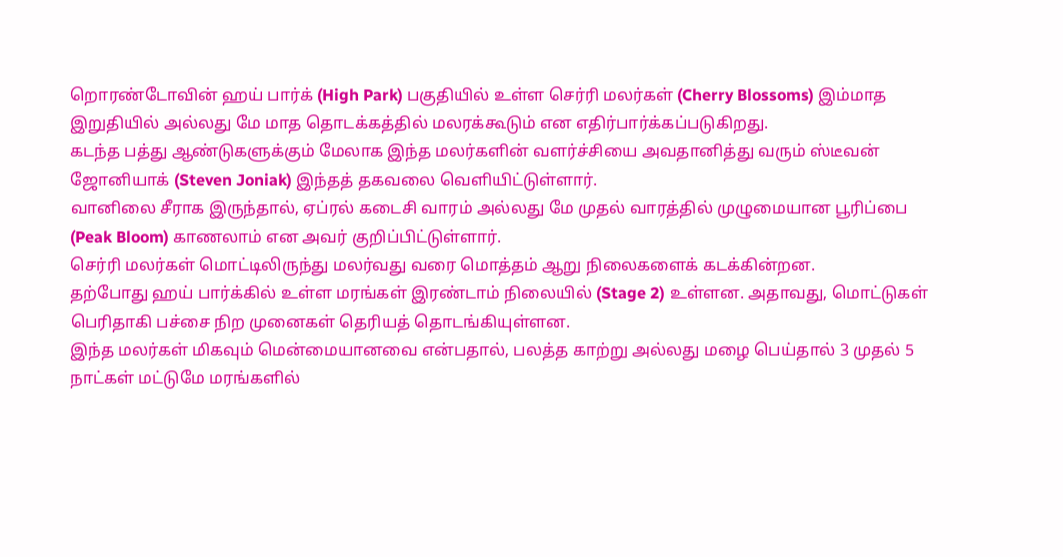றொரண்டோவின் ஹய் பார்க் (High Park) பகுதியில் உள்ள செர்ரி மலர்கள் (Cherry Blossoms) இம்மாத இறுதியில் அல்லது மே மாத தொடக்கத்தில் மலரக்கூடும் என எதிர்பார்க்கப்படுகிறது.
கடந்த பத்து ஆண்டுகளுக்கும் மேலாக இந்த மலர்களின் வளர்ச்சியை அவதானித்து வரும் ஸ்டீவன் ஜோனியாக் (Steven Joniak) இந்தத் தகவலை வெளியிட்டுள்ளார்.
வானிலை சீராக இருந்தால், ஏப்ரல் கடைசி வாரம் அல்லது மே முதல் வாரத்தில் முழுமையான பூரிப்பை (Peak Bloom) காணலாம் என அவர் குறிப்பிட்டுள்ளார்.
செர்ரி மலர்கள் மொட்டிலிருந்து மலர்வது வரை மொத்தம் ஆறு நிலைகளைக் கடக்கின்றன.
தற்போது ஹய் பார்க்கில் உள்ள மரங்கள் இரண்டாம் நிலையில் (Stage 2) உள்ளன. அதாவது, மொட்டுகள் பெரிதாகி பச்சை நிற முனைகள் தெரியத் தொடங்கியுள்ளன.
இந்த மலர்கள் மிகவும் மென்மையானவை என்பதால், பலத்த காற்று அல்லது மழை பெய்தால் 3 முதல் 5 நாட்கள் மட்டுமே மரங்களில்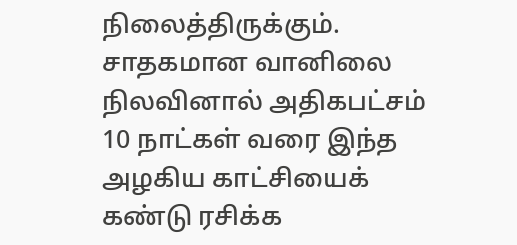நிலைத்திருக்கும்.
சாதகமான வானிலை நிலவினால் அதிகபட்சம் 10 நாட்கள் வரை இந்த அழகிய காட்சியைக் கண்டு ரசிக்க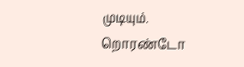முடியும்.
றொரண்டோ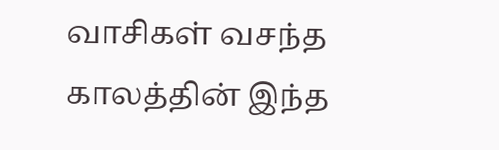வாசிகள் வசந்த காலத்தின் இந்த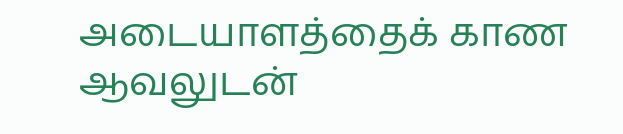அடையாளத்தைக் காண ஆவலுடன்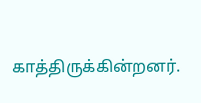காத்திருக்கின்றனர்.